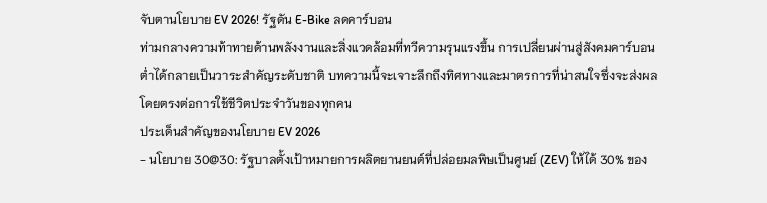จับตานโยบาย EV 2026! รัฐดัน E-Bike ลดคาร์บอน
ท่ามกลางความท้าทายด้านพลังงานและสิ่งแวดล้อมที่ทวีความรุนแรงขึ้น การเปลี่ยนผ่านสู่สังคมคาร์บอนต่ำได้กลายเป็นวาระสำคัญระดับชาติ บทความนี้จะเจาะลึกถึงทิศทางและมาตรการที่น่าสนใจซึ่งจะส่งผลโดยตรงต่อการใช้ชีวิตประจำวันของทุกคน
ประเด็นสำคัญของนโยบาย EV 2026
- นโยบาย 30@30: รัฐบาลตั้งเป้าหมายการผลิตยานยนต์ที่ปล่อยมลพิษเป็นศูนย์ (ZEV) ให้ได้ 30% ของ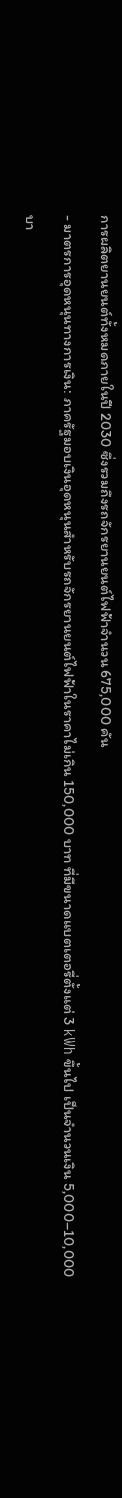การผลิตยานยนต์ทั้งหมดภายในปี 2030 ซึ่งรวมถึงรถจักรยานยนต์ไฟฟ้าจำนวน 675,000 คัน
- มาตรการอุดหนุนทางการเงิน: ภาครัฐมอบเงินอุดหนุนสำหรับรถจักรยานยนต์ไฟฟ้าในราคาไม่เกิน 150,000 บาท ที่มีขนาดแบตเตอรี่ตั้งแต่ 3 kWh ขึ้นไป เป็นจำนวนเงิน 5,000–10,000 บา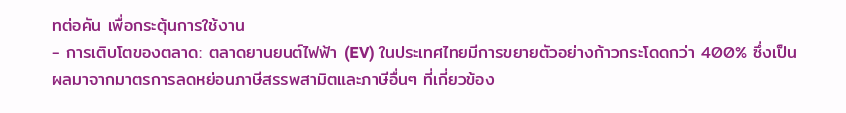ทต่อคัน เพื่อกระตุ้นการใช้งาน
- การเติบโตของตลาด: ตลาดยานยนต์ไฟฟ้า (EV) ในประเทศไทยมีการขยายตัวอย่างก้าวกระโดดกว่า 400% ซึ่งเป็นผลมาจากมาตรการลดหย่อนภาษีสรรพสามิตและภาษีอื่นๆ ที่เกี่ยวข้อง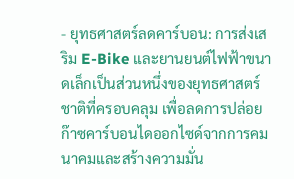- ยุทธศาสตร์ลดคาร์บอน: การส่งเสริม E-Bike และยานยนต์ไฟฟ้าขนาดเล็กเป็นส่วนหนึ่งของยุทธศาสตร์ชาติที่ครอบคลุม เพื่อลดการปล่อยก๊าซคาร์บอนไดออกไซด์จากการคมนาคมและสร้างความมั่น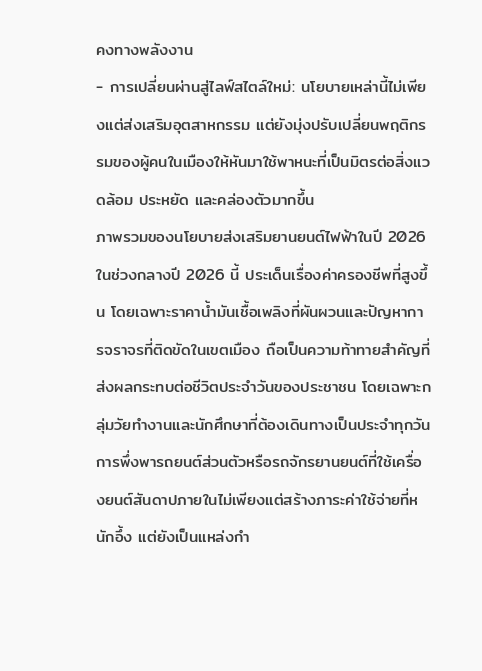คงทางพลังงาน
- การเปลี่ยนผ่านสู่ไลฟ์สไตล์ใหม่: นโยบายเหล่านี้ไม่เพียงแต่ส่งเสริมอุตสาหกรรม แต่ยังมุ่งปรับเปลี่ยนพฤติกรรมของผู้คนในเมืองให้หันมาใช้พาหนะที่เป็นมิตรต่อสิ่งแวดล้อม ประหยัด และคล่องตัวมากขึ้น
ภาพรวมของนโยบายส่งเสริมยานยนต์ไฟฟ้าในปี 2026
ในช่วงกลางปี 2026 นี้ ประเด็นเรื่องค่าครองชีพที่สูงขึ้น โดยเฉพาะราคาน้ำมันเชื้อเพลิงที่ผันผวนและปัญหาการจราจรที่ติดขัดในเขตเมือง ถือเป็นความท้าทายสำคัญที่ส่งผลกระทบต่อชีวิตประจำวันของประชาชน โดยเฉพาะกลุ่มวัยทำงานและนักศึกษาที่ต้องเดินทางเป็นประจำทุกวัน การพึ่งพารถยนต์ส่วนตัวหรือรถจักรยานยนต์ที่ใช้เครื่องยนต์สันดาปภายในไม่เพียงแต่สร้างภาระค่าใช้จ่ายที่หนักอึ้ง แต่ยังเป็นแหล่งกำ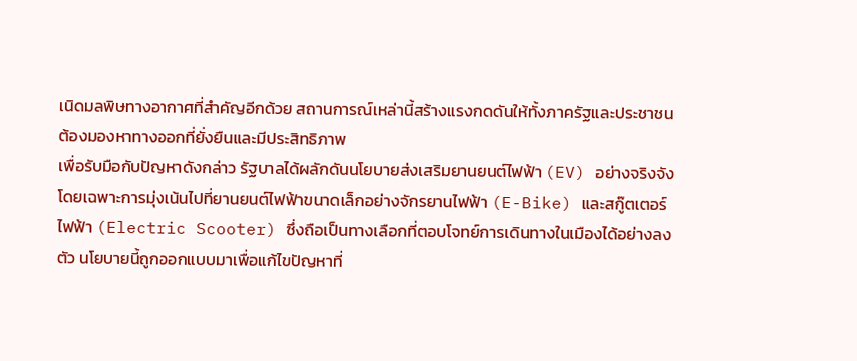เนิดมลพิษทางอากาศที่สำคัญอีกด้วย สถานการณ์เหล่านี้สร้างแรงกดดันให้ทั้งภาครัฐและประชาชนต้องมองหาทางออกที่ยั่งยืนและมีประสิทธิภาพ
เพื่อรับมือกับปัญหาดังกล่าว รัฐบาลได้ผลักดันนโยบายส่งเสริมยานยนต์ไฟฟ้า (EV) อย่างจริงจัง โดยเฉพาะการมุ่งเน้นไปที่ยานยนต์ไฟฟ้าขนาดเล็กอย่างจักรยานไฟฟ้า (E-Bike) และสกู๊ตเตอร์ไฟฟ้า (Electric Scooter) ซึ่งถือเป็นทางเลือกที่ตอบโจทย์การเดินทางในเมืองได้อย่างลงตัว นโยบายนี้ถูกออกแบบมาเพื่อแก้ไขปัญหาที่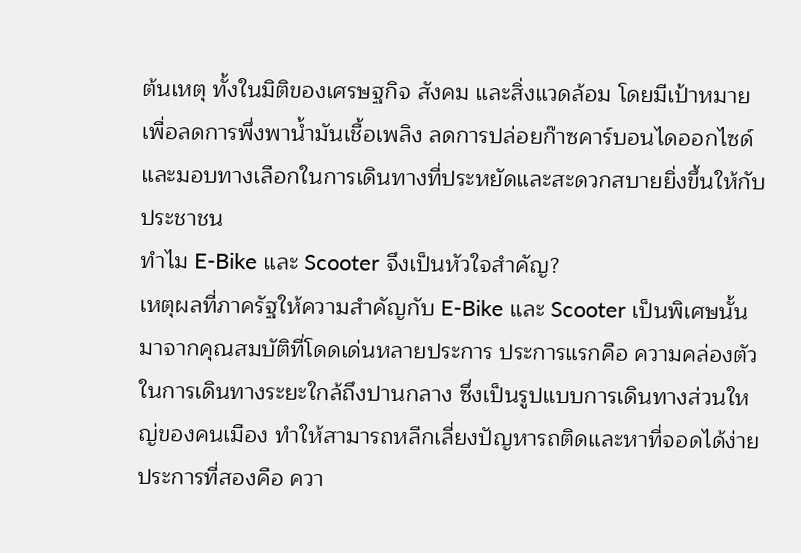ต้นเหตุ ทั้งในมิติของเศรษฐกิจ สังคม และสิ่งแวดล้อม โดยมีเป้าหมายเพื่อลดการพึ่งพาน้ำมันเชื้อเพลิง ลดการปล่อยก๊าซคาร์บอนไดออกไซด์ และมอบทางเลือกในการเดินทางที่ประหยัดและสะดวกสบายยิ่งขึ้นให้กับประชาชน
ทำไม E-Bike และ Scooter จึงเป็นหัวใจสำคัญ?
เหตุผลที่ภาครัฐให้ความสำคัญกับ E-Bike และ Scooter เป็นพิเศษนั้นมาจากคุณสมบัติที่โดดเด่นหลายประการ ประการแรกคือ ความคล่องตัว ในการเดินทางระยะใกล้ถึงปานกลาง ซึ่งเป็นรูปแบบการเดินทางส่วนใหญ่ของคนเมือง ทำให้สามารถหลีกเลี่ยงปัญหารถติดและหาที่จอดได้ง่าย ประการที่สองคือ ควา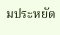มประหยัด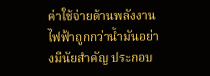ค่าใช้จ่ายด้านพลังงานไฟฟ้าถูกกว่าน้ำมันอย่างมีนัยสำคัญ ประกอบ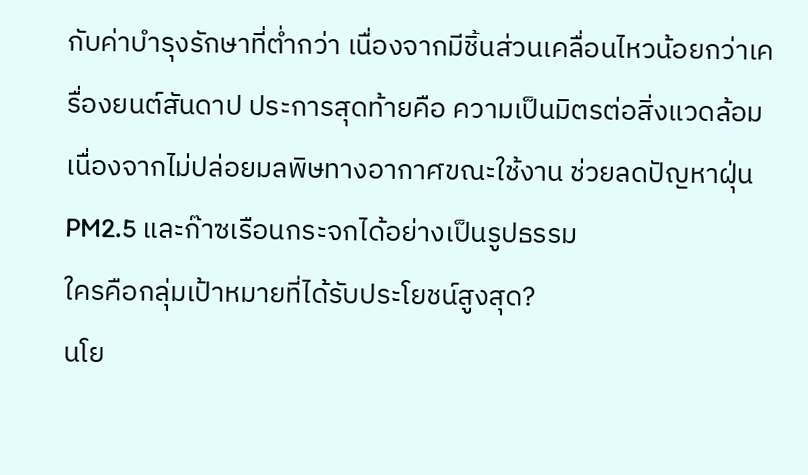กับค่าบำรุงรักษาที่ต่ำกว่า เนื่องจากมีชิ้นส่วนเคลื่อนไหวน้อยกว่าเครื่องยนต์สันดาป ประการสุดท้ายคือ ความเป็นมิตรต่อสิ่งแวดล้อม เนื่องจากไม่ปล่อยมลพิษทางอากาศขณะใช้งาน ช่วยลดปัญหาฝุ่น PM2.5 และก๊าซเรือนกระจกได้อย่างเป็นรูปธรรม
ใครคือกลุ่มเป้าหมายที่ได้รับประโยชน์สูงสุด?
นโย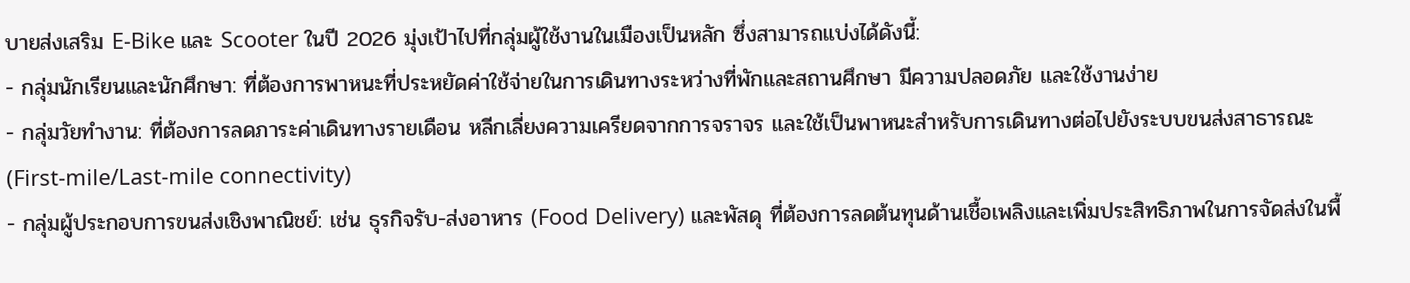บายส่งเสริม E-Bike และ Scooter ในปี 2026 มุ่งเป้าไปที่กลุ่มผู้ใช้งานในเมืองเป็นหลัก ซึ่งสามารถแบ่งได้ดังนี้:
- กลุ่มนักเรียนและนักศึกษา: ที่ต้องการพาหนะที่ประหยัดค่าใช้จ่ายในการเดินทางระหว่างที่พักและสถานศึกษา มีความปลอดภัย และใช้งานง่าย
- กลุ่มวัยทำงาน: ที่ต้องการลดภาระค่าเดินทางรายเดือน หลีกเลี่ยงความเครียดจากการจราจร และใช้เป็นพาหนะสำหรับการเดินทางต่อไปยังระบบขนส่งสาธารณะ (First-mile/Last-mile connectivity)
- กลุ่มผู้ประกอบการขนส่งเชิงพาณิชย์: เช่น ธุรกิจรับ-ส่งอาหาร (Food Delivery) และพัสดุ ที่ต้องการลดต้นทุนด้านเชื้อเพลิงและเพิ่มประสิทธิภาพในการจัดส่งในพื้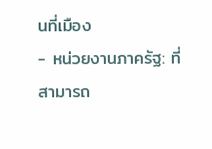นที่เมือง
- หน่วยงานภาครัฐ: ที่สามารถ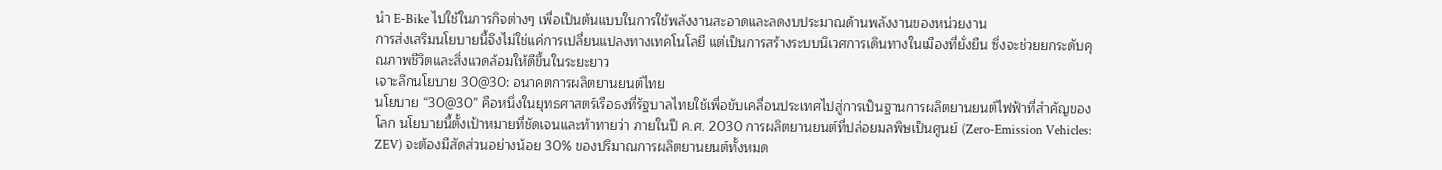นำ E-Bike ไปใช้ในภารกิจต่างๆ เพื่อเป็นต้นแบบในการใช้พลังงานสะอาดและลดงบประมาณด้านพลังงานของหน่วยงาน
การส่งเสริมนโยบายนี้จึงไม่ใช่แค่การเปลี่ยนแปลงทางเทคโนโลยี แต่เป็นการสร้างระบบนิเวศการเดินทางในเมืองที่ยั่งยืน ซึ่งจะช่วยยกระดับคุณภาพชีวิตและสิ่งแวดล้อมให้ดีขึ้นในระยะยาว
เจาะลึกนโยบาย 30@30: อนาคตการผลิตยานยนต์ไทย
นโยบาย “30@30” คือหนึ่งในยุทธศาสตร์เรือธงที่รัฐบาลไทยใช้เพื่อขับเคลื่อนประเทศไปสู่การเป็นฐานการผลิตยานยนต์ไฟฟ้าที่สำคัญของโลก นโยบายนี้ตั้งเป้าหมายที่ชัดเจนและท้าทายว่า ภายในปี ค.ศ. 2030 การผลิตยานยนต์ที่ปล่อยมลพิษเป็นศูนย์ (Zero-Emission Vehicles: ZEV) จะต้องมีสัดส่วนอย่างน้อย 30% ของปริมาณการผลิตยานยนต์ทั้งหมด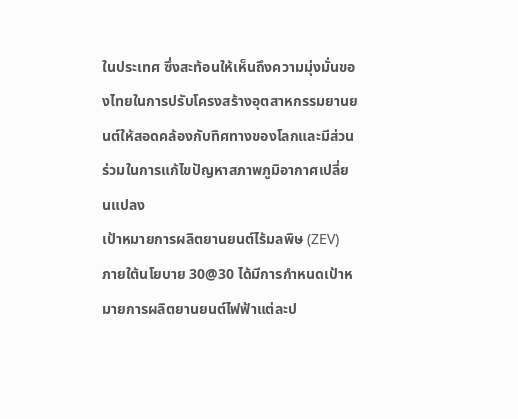ในประเทศ ซึ่งสะท้อนให้เห็นถึงความมุ่งมั่นของไทยในการปรับโครงสร้างอุตสาหกรรมยานยนต์ให้สอดคล้องกับทิศทางของโลกและมีส่วนร่วมในการแก้ไขปัญหาสภาพภูมิอากาศเปลี่ยนแปลง
เป้าหมายการผลิตยานยนต์ไร้มลพิษ (ZEV)
ภายใต้นโยบาย 30@30 ได้มีการกำหนดเป้าหมายการผลิตยานยนต์ไฟฟ้าแต่ละป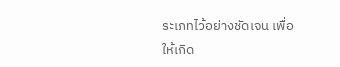ระเภทไว้อย่างชัดเจน เพื่อให้เกิด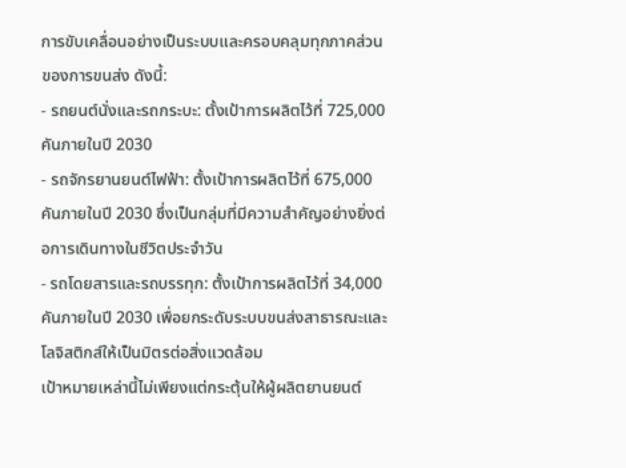การขับเคลื่อนอย่างเป็นระบบและครอบคลุมทุกภาคส่วนของการขนส่ง ดังนี้:
- รถยนต์นั่งและรถกระบะ: ตั้งเป้าการผลิตไว้ที่ 725,000 คันภายในปี 2030
- รถจักรยานยนต์ไฟฟ้า: ตั้งเป้าการผลิตไว้ที่ 675,000 คันภายในปี 2030 ซึ่งเป็นกลุ่มที่มีความสำคัญอย่างยิ่งต่อการเดินทางในชีวิตประจำวัน
- รถโดยสารและรถบรรทุก: ตั้งเป้าการผลิตไว้ที่ 34,000 คันภายในปี 2030 เพื่อยกระดับระบบขนส่งสาธารณะและโลจิสติกส์ให้เป็นมิตรต่อสิ่งแวดล้อม
เป้าหมายเหล่านี้ไม่เพียงแต่กระตุ้นให้ผู้ผลิตยานยนต์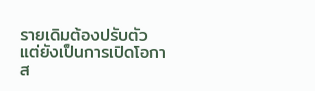รายเดิมต้องปรับตัว แต่ยังเป็นการเปิดโอกาส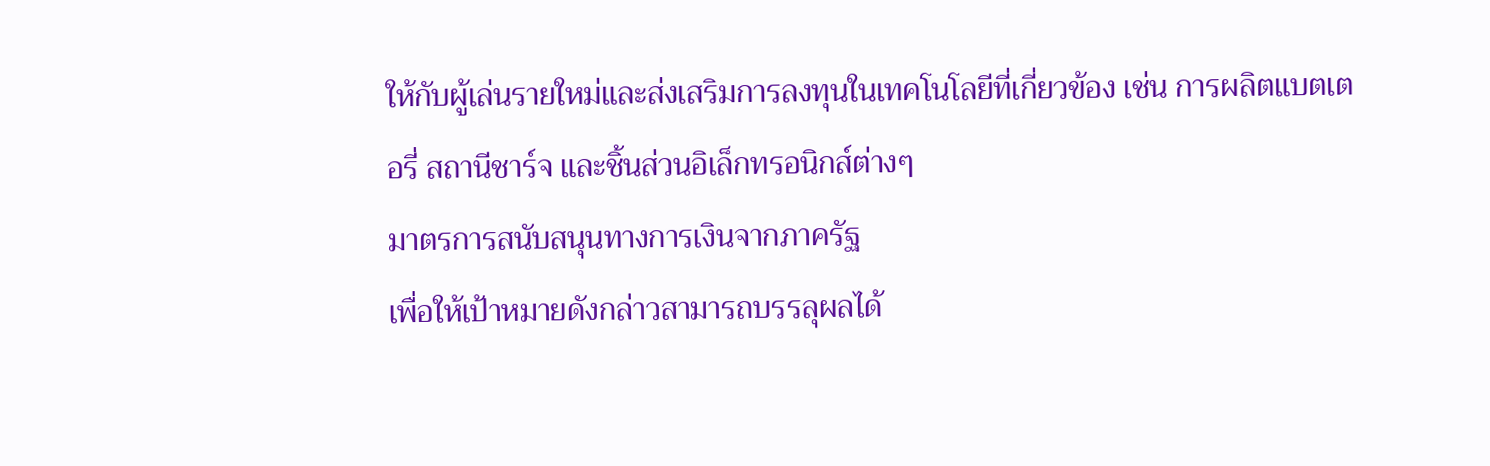ให้กับผู้เล่นรายใหม่และส่งเสริมการลงทุนในเทคโนโลยีที่เกี่ยวข้อง เช่น การผลิตแบตเตอรี่ สถานีชาร์จ และชิ้นส่วนอิเล็กทรอนิกส์ต่างๆ
มาตรการสนับสนุนทางการเงินจากภาครัฐ
เพื่อให้เป้าหมายดังกล่าวสามารถบรรลุผลได้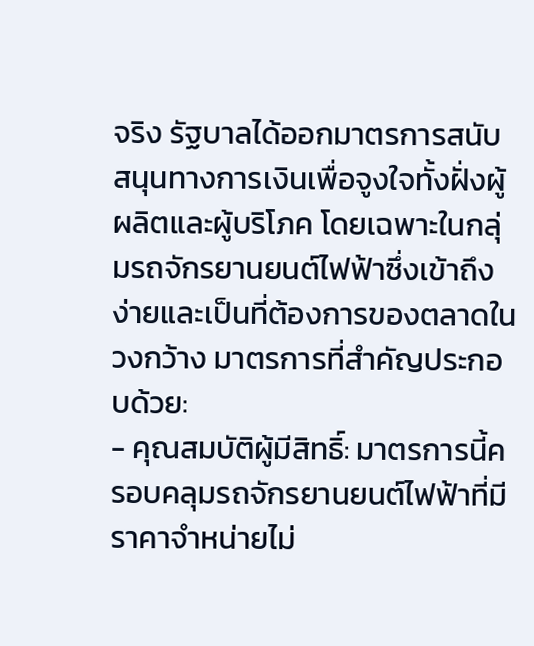จริง รัฐบาลได้ออกมาตรการสนับสนุนทางการเงินเพื่อจูงใจทั้งฝั่งผู้ผลิตและผู้บริโภค โดยเฉพาะในกลุ่มรถจักรยานยนต์ไฟฟ้าซึ่งเข้าถึงง่ายและเป็นที่ต้องการของตลาดในวงกว้าง มาตรการที่สำคัญประกอบด้วย:
- คุณสมบัติผู้มีสิทธิ์: มาตรการนี้ครอบคลุมรถจักรยานยนต์ไฟฟ้าที่มีราคาจำหน่ายไม่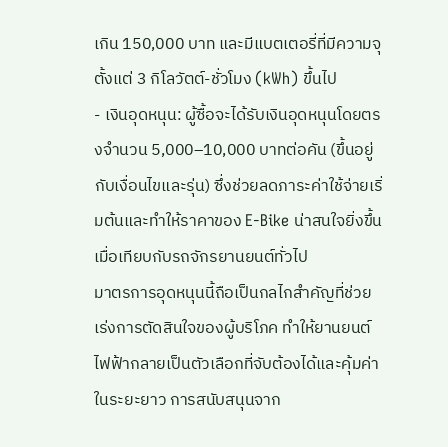เกิน 150,000 บาท และมีแบตเตอรี่ที่มีความจุตั้งแต่ 3 กิโลวัตต์-ชั่วโมง (kWh) ขึ้นไป
- เงินอุดหนุน: ผู้ซื้อจะได้รับเงินอุดหนุนโดยตรงจำนวน 5,000–10,000 บาทต่อคัน (ขึ้นอยู่กับเงื่อนไขและรุ่น) ซึ่งช่วยลดภาระค่าใช้จ่ายเริ่มต้นและทำให้ราคาของ E-Bike น่าสนใจยิ่งขึ้นเมื่อเทียบกับรถจักรยานยนต์ทั่วไป
มาตรการอุดหนุนนี้ถือเป็นกลไกสำคัญที่ช่วยเร่งการตัดสินใจของผู้บริโภค ทำให้ยานยนต์ไฟฟ้ากลายเป็นตัวเลือกที่จับต้องได้และคุ้มค่าในระยะยาว การสนับสนุนจาก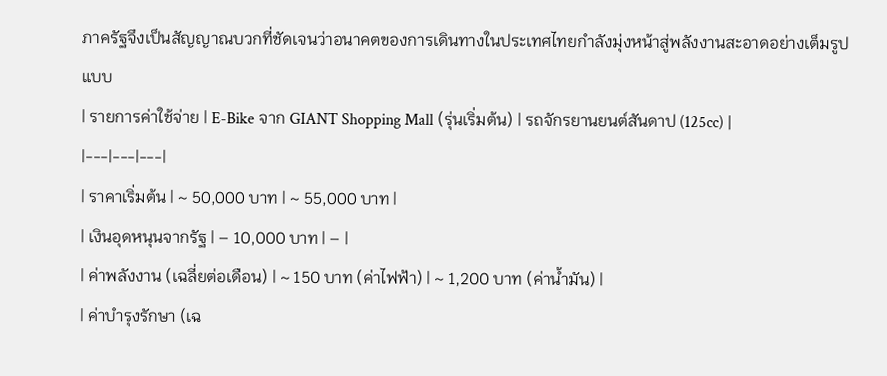ภาครัฐจึงเป็นสัญญาณบวกที่ชัดเจนว่าอนาคตของการเดินทางในประเทศไทยกำลังมุ่งหน้าสู่พลังงานสะอาดอย่างเต็มรูปแบบ
| รายการค่าใช้จ่าย | E-Bike จาก GIANT Shopping Mall (รุ่นเริ่มต้น) | รถจักรยานยนต์สันดาป (125cc) |
|---|---|---|
| ราคาเริ่มต้น | ~ 50,000 บาท | ~ 55,000 บาท |
| เงินอุดหนุนจากรัฐ | – 10,000 บาท | – |
| ค่าพลังงาน (เฉลี่ยต่อเดือน) | ~ 150 บาท (ค่าไฟฟ้า) | ~ 1,200 บาท (ค่าน้ำมัน) |
| ค่าบำรุงรักษา (เฉ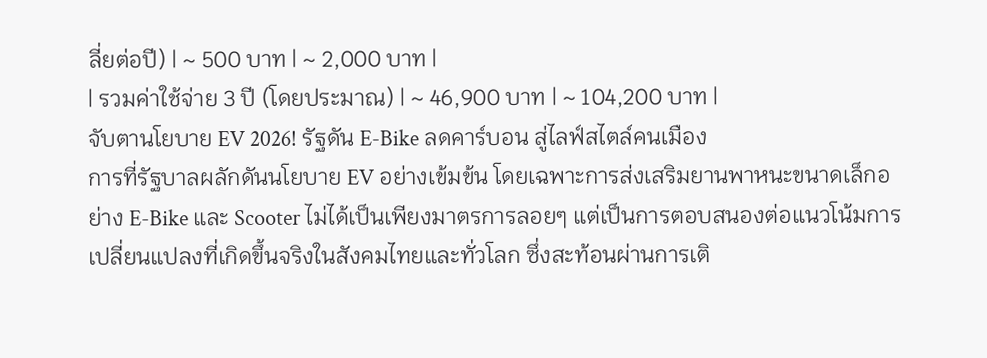ลี่ยต่อปี) | ~ 500 บาท | ~ 2,000 บาท |
| รวมค่าใช้จ่าย 3 ปี (โดยประมาณ) | ~ 46,900 บาท | ~ 104,200 บาท |
จับตานโยบาย EV 2026! รัฐดัน E-Bike ลดคาร์บอน สู่ไลฟ์สไตล์คนเมือง
การที่รัฐบาลผลักดันนโยบาย EV อย่างเข้มข้น โดยเฉพาะการส่งเสริมยานพาหนะขนาดเล็กอย่าง E-Bike และ Scooter ไม่ได้เป็นเพียงมาตรการลอยๆ แต่เป็นการตอบสนองต่อแนวโน้มการเปลี่ยนแปลงที่เกิดขึ้นจริงในสังคมไทยและทั่วโลก ซึ่งสะท้อนผ่านการเติ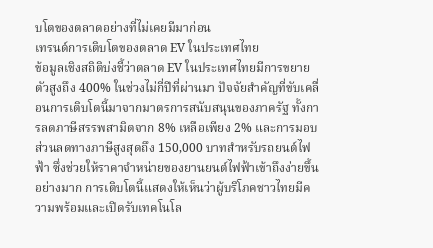บโตของตลาดอย่างที่ไม่เคยมีมาก่อน
เทรนด์การเติบโตของตลาด EV ในประเทศไทย
ข้อมูลเชิงสถิติบ่งชี้ว่าตลาด EV ในประเทศไทยมีการขยายตัวสูงถึง 400% ในช่วงไม่กี่ปีที่ผ่านมา ปัจจัยสำคัญที่ขับเคลื่อนการเติบโตนี้มาจากมาตรการสนับสนุนของภาครัฐ ทั้งการลดภาษีสรรพสามิตจาก 8% เหลือเพียง 2% และการมอบส่วนลดทางภาษีสูงสุดถึง 150,000 บาทสำหรับรถยนต์ไฟฟ้า ซึ่งช่วยให้ราคาจำหน่ายของยานยนต์ไฟฟ้าเข้าถึงง่ายขึ้นอย่างมาก การเติบโตนี้แสดงให้เห็นว่าผู้บริโภคชาวไทยมีความพร้อมและเปิดรับเทคโนโล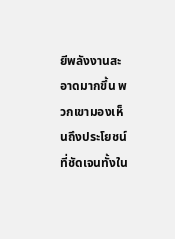ยีพลังงานสะอาดมากขึ้น พวกเขามองเห็นถึงประโยชน์ที่ชัดเจนทั้งใน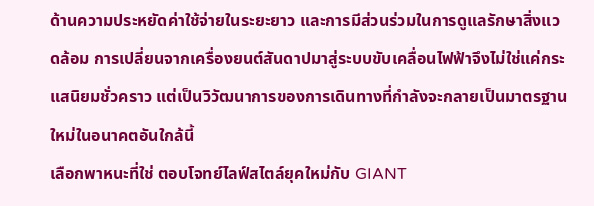ด้านความประหยัดค่าใช้จ่ายในระยะยาว และการมีส่วนร่วมในการดูแลรักษาสิ่งแวดล้อม การเปลี่ยนจากเครื่องยนต์สันดาปมาสู่ระบบขับเคลื่อนไฟฟ้าจึงไม่ใช่แค่กระแสนิยมชั่วคราว แต่เป็นวิวัฒนาการของการเดินทางที่กำลังจะกลายเป็นมาตรฐานใหม่ในอนาคตอันใกล้นี้
เลือกพาหนะที่ใช่ ตอบโจทย์ไลฟ์สไตล์ยุคใหม่กับ GIANT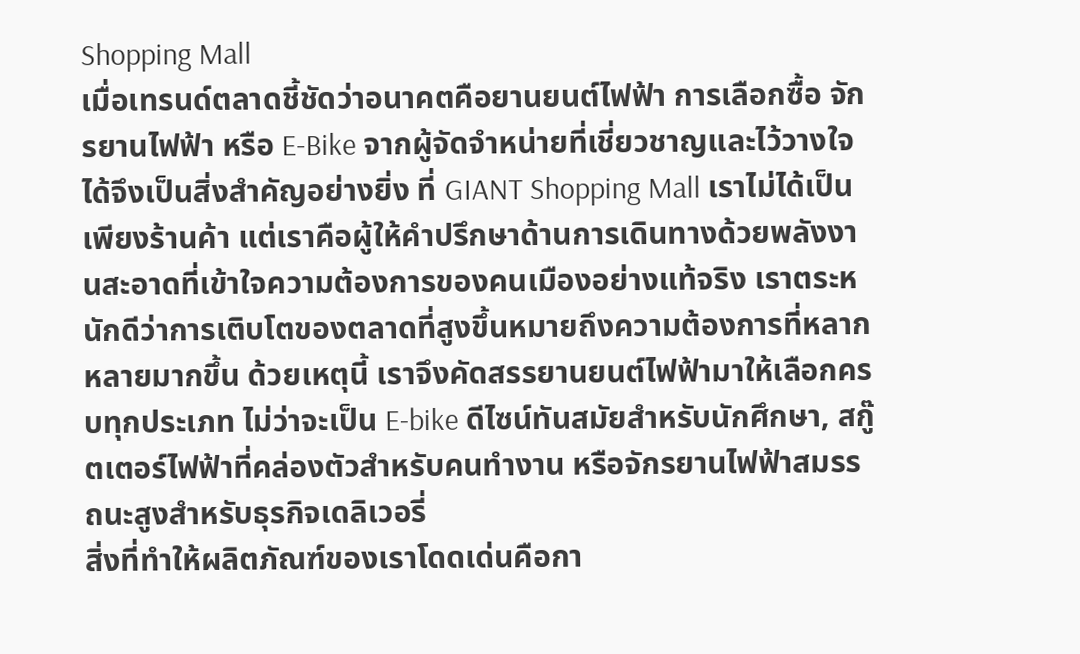Shopping Mall
เมื่อเทรนด์ตลาดชี้ชัดว่าอนาคตคือยานยนต์ไฟฟ้า การเลือกซื้อ จักรยานไฟฟ้า หรือ E-Bike จากผู้จัดจำหน่ายที่เชี่ยวชาญและไว้วางใจได้จึงเป็นสิ่งสำคัญอย่างยิ่ง ที่ GIANT Shopping Mall เราไม่ได้เป็นเพียงร้านค้า แต่เราคือผู้ให้คำปรึกษาด้านการเดินทางด้วยพลังงานสะอาดที่เข้าใจความต้องการของคนเมืองอย่างแท้จริง เราตระหนักดีว่าการเติบโตของตลาดที่สูงขึ้นหมายถึงความต้องการที่หลากหลายมากขึ้น ด้วยเหตุนี้ เราจึงคัดสรรยานยนต์ไฟฟ้ามาให้เลือกครบทุกประเภท ไม่ว่าจะเป็น E-bike ดีไซน์ทันสมัยสำหรับนักศึกษา, สกู๊ตเตอร์ไฟฟ้าที่คล่องตัวสำหรับคนทำงาน หรือจักรยานไฟฟ้าสมรรถนะสูงสำหรับธุรกิจเดลิเวอรี่
สิ่งที่ทำให้ผลิตภัณฑ์ของเราโดดเด่นคือกา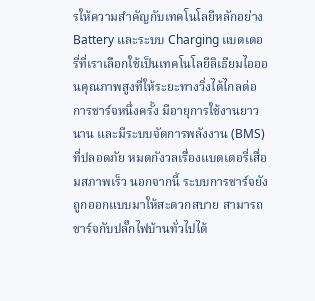รให้ความสำคัญกับเทคโนโลยีหลักอย่าง Battery และระบบ Charging แบตเตอรี่ที่เราเลือกใช้เป็นเทคโนโลยีลิเธียมไอออนคุณภาพสูงที่ให้ระยะทางวิ่งได้ไกลต่อการชาร์จหนึ่งครั้ง มีอายุการใช้งานยาวนาน และมีระบบจัดการพลังงาน (BMS) ที่ปลอดภัย หมดกังวลเรื่องแบตเตอรี่เสื่อมสภาพเร็ว นอกจากนี้ ระบบการชาร์จยังถูกออกแบบมาให้สะดวกสบาย สามารถชาร์จกับปลั๊กไฟบ้านทั่วไปได้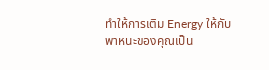ทำให้การเติม Energy ให้กับพาหนะของคุณเป็น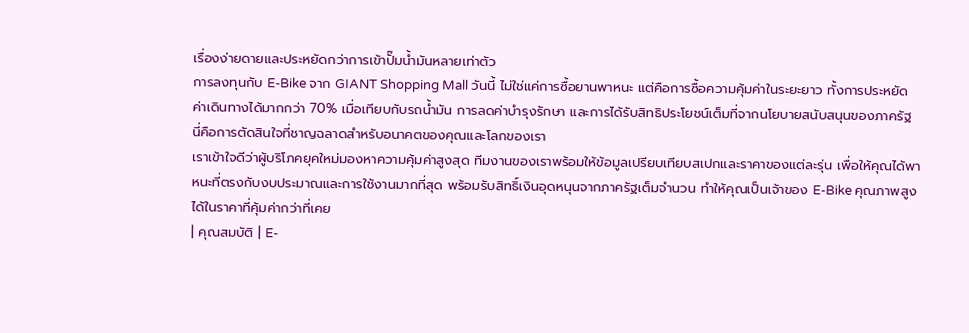เรื่องง่ายดายและประหยัดกว่าการเข้าปั๊มน้ำมันหลายเท่าตัว
การลงทุนกับ E-Bike จาก GIANT Shopping Mall วันนี้ ไม่ใช่แค่การซื้อยานพาหนะ แต่คือการซื้อความคุ้มค่าในระยะยาว ทั้งการประหยัดค่าเดินทางได้มากกว่า 70% เมื่อเทียบกับรถน้ำมัน การลดค่าบำรุงรักษา และการได้รับสิทธิประโยชน์เต็มที่จากนโยบายสนับสนุนของภาครัฐ นี่คือการตัดสินใจที่ชาญฉลาดสำหรับอนาคตของคุณและโลกของเรา
เราเข้าใจดีว่าผู้บริโภคยุคใหม่มองหาความคุ้มค่าสูงสุด ทีมงานของเราพร้อมให้ข้อมูลเปรียบเทียบสเปกและราคาของแต่ละรุ่น เพื่อให้คุณได้พาหนะที่ตรงกับงบประมาณและการใช้งานมากที่สุด พร้อมรับสิทธิ์เงินอุดหนุนจากภาครัฐเต็มจำนวน ทำให้คุณเป็นเจ้าของ E-Bike คุณภาพสูงได้ในราคาที่คุ้มค่ากว่าที่เคย
| คุณสมบัติ | E-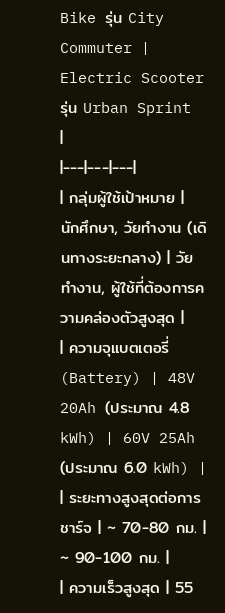Bike รุ่น City Commuter | Electric Scooter รุ่น Urban Sprint |
|---|---|---|
| กลุ่มผู้ใช้เป้าหมาย | นักศึกษา, วัยทำงาน (เดินทางระยะกลาง) | วัยทำงาน, ผู้ใช้ที่ต้องการความคล่องตัวสูงสุด |
| ความจุแบตเตอรี่ (Battery) | 48V 20Ah (ประมาณ 4.8 kWh) | 60V 25Ah (ประมาณ 6.0 kWh) |
| ระยะทางสูงสุดต่อการชาร์จ | ~ 70-80 กม. | ~ 90-100 กม. |
| ความเร็วสูงสุด | 55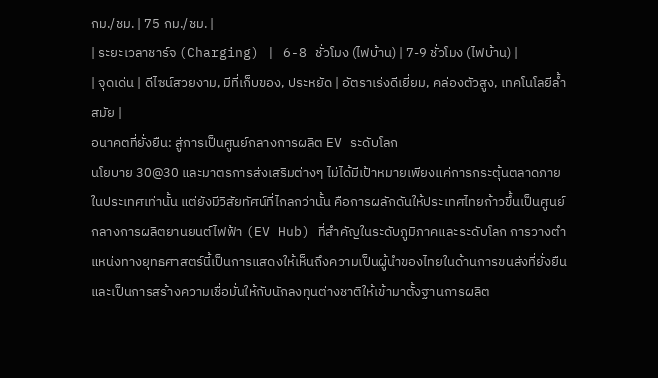กม./ชม. | 75 กม./ชม. |
| ระยะเวลาชาร์จ (Charging) | 6-8 ชั่วโมง (ไฟบ้าน) | 7-9 ชั่วโมง (ไฟบ้าน) |
| จุดเด่น | ดีไซน์สวยงาม, มีที่เก็บของ, ประหยัด | อัตราเร่งดีเยี่ยม, คล่องตัวสูง, เทคโนโลยีล้ำสมัย |
อนาคตที่ยั่งยืน: สู่การเป็นศูนย์กลางการผลิต EV ระดับโลก
นโยบาย 30@30 และมาตรการส่งเสริมต่างๆ ไม่ได้มีเป้าหมายเพียงแค่การกระตุ้นตลาดภายในประเทศเท่านั้น แต่ยังมีวิสัยทัศน์ที่ไกลกว่านั้น คือการผลักดันให้ประเทศไทยก้าวขึ้นเป็นศูนย์กลางการผลิตยานยนต์ไฟฟ้า (EV Hub) ที่สำคัญในระดับภูมิภาคและระดับโลก การวางตำแหน่งทางยุทธศาสตร์นี้เป็นการแสดงให้เห็นถึงความเป็นผู้นำของไทยในด้านการขนส่งที่ยั่งยืน และเป็นการสร้างความเชื่อมั่นให้กับนักลงทุนต่างชาติให้เข้ามาตั้งฐานการผลิต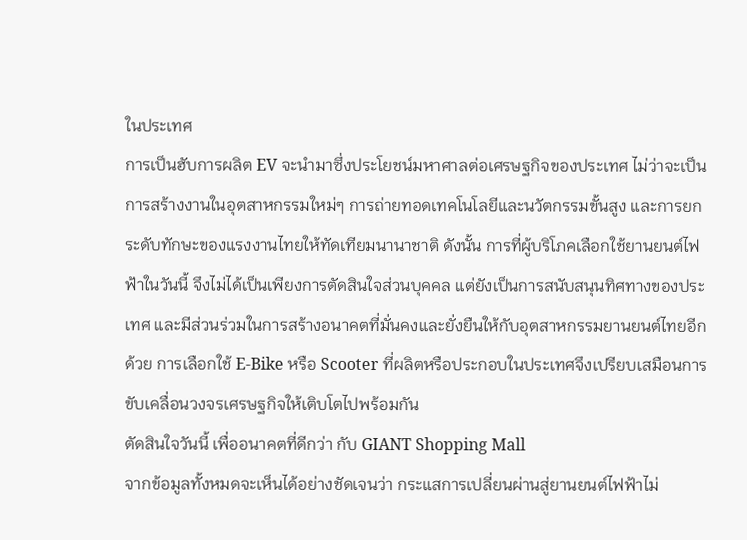ในประเทศ
การเป็นฮับการผลิต EV จะนำมาซึ่งประโยชน์มหาศาลต่อเศรษฐกิจของประเทศ ไม่ว่าจะเป็นการสร้างงานในอุตสาหกรรมใหม่ๆ การถ่ายทอดเทคโนโลยีและนวัตกรรมขั้นสูง และการยกระดับทักษะของแรงงานไทยให้ทัดเทียมนานาชาติ ดังนั้น การที่ผู้บริโภคเลือกใช้ยานยนต์ไฟฟ้าในวันนี้ จึงไม่ได้เป็นเพียงการตัดสินใจส่วนบุคคล แต่ยังเป็นการสนับสนุนทิศทางของประเทศ และมีส่วนร่วมในการสร้างอนาคตที่มั่นคงและยั่งยืนให้กับอุตสาหกรรมยานยนต์ไทยอีกด้วย การเลือกใช้ E-Bike หรือ Scooter ที่ผลิตหรือประกอบในประเทศจึงเปรียบเสมือนการขับเคลื่อนวงจรเศรษฐกิจให้เติบโตไปพร้อมกัน
ตัดสินใจวันนี้ เพื่ออนาคตที่ดีกว่า กับ GIANT Shopping Mall
จากข้อมูลทั้งหมดจะเห็นได้อย่างชัดเจนว่า กระแสการเปลี่ยนผ่านสู่ยานยนต์ไฟฟ้าไม่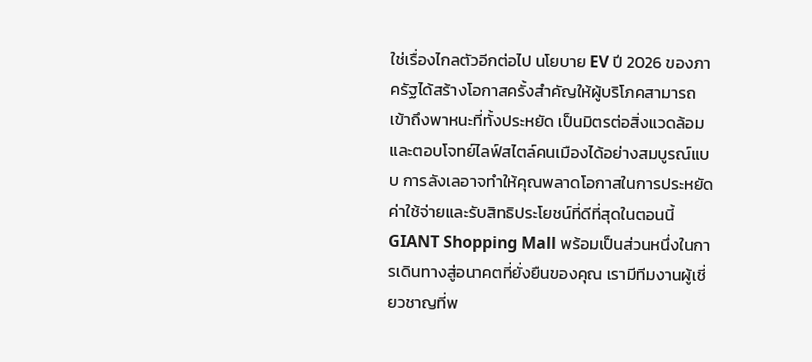ใช่เรื่องไกลตัวอีกต่อไป นโยบาย EV ปี 2026 ของภาครัฐได้สร้างโอกาสครั้งสำคัญให้ผู้บริโภคสามารถเข้าถึงพาหนะที่ทั้งประหยัด เป็นมิตรต่อสิ่งแวดล้อม และตอบโจทย์ไลฟ์สไตล์คนเมืองได้อย่างสมบูรณ์แบบ การลังเลอาจทำให้คุณพลาดโอกาสในการประหยัดค่าใช้จ่ายและรับสิทธิประโยชน์ที่ดีที่สุดในตอนนี้
GIANT Shopping Mall พร้อมเป็นส่วนหนึ่งในการเดินทางสู่อนาคตที่ยั่งยืนของคุณ เรามีทีมงานผู้เชี่ยวชาญที่พ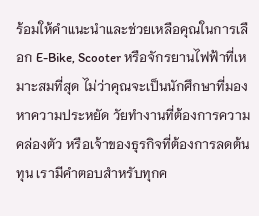ร้อมให้คำแนะนำและช่วยเหลือคุณในการเลือก E-Bike, Scooter หรือจักรยานไฟฟ้าที่เหมาะสมที่สุด ไม่ว่าคุณจะเป็นนักศึกษาที่มองหาความประหยัด วัยทำงานที่ต้องการความคล่องตัว หรือเจ้าของธุรกิจที่ต้องการลดต้นทุน เรามีคำตอบสำหรับทุกค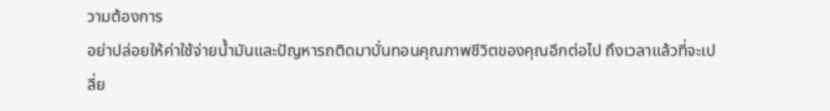วามต้องการ
อย่าปล่อยให้ค่าใช้จ่ายน้ำมันและปัญหารถติดมาบั่นทอนคุณภาพชีวิตของคุณอีกต่อไป ถึงเวลาแล้วที่จะเปลี่ย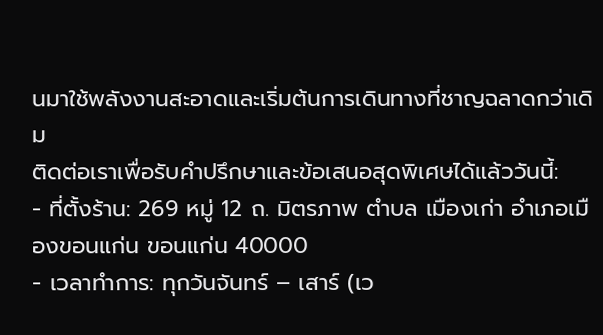นมาใช้พลังงานสะอาดและเริ่มต้นการเดินทางที่ชาญฉลาดกว่าเดิม
ติดต่อเราเพื่อรับคำปรึกษาและข้อเสนอสุดพิเศษได้แล้ววันนี้:
- ที่ตั้งร้าน: 269 หมู่ 12 ถ. มิตรภาพ ตำบล เมืองเก่า อำเภอเมืองขอนแก่น ขอนแก่น 40000
- เวลาทำการ: ทุกวันจันทร์ – เสาร์ (เว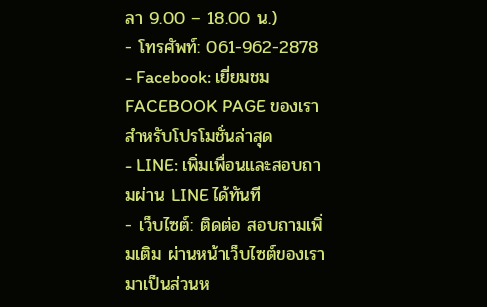ลา 9.00 – 18.00 น.)
- โทรศัพท์: 061-962-2878
- Facebook: เยี่ยมชม FACEBOOK PAGE ของเราสำหรับโปรโมชั่นล่าสุด
- LINE: เพิ่มเพื่อนและสอบถามผ่าน LINE ได้ทันที
- เว็บไซต์: ติดต่อ สอบถามเพิ่มเติม ผ่านหน้าเว็บไซต์ของเรา
มาเป็นส่วนห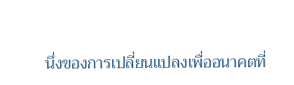นึ่งของการเปลี่ยนแปลงเพื่ออนาคตที่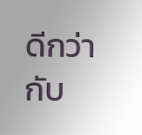ดีกว่ากับ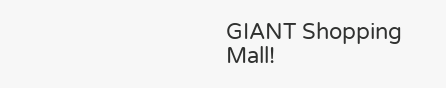GIANT Shopping Mall!